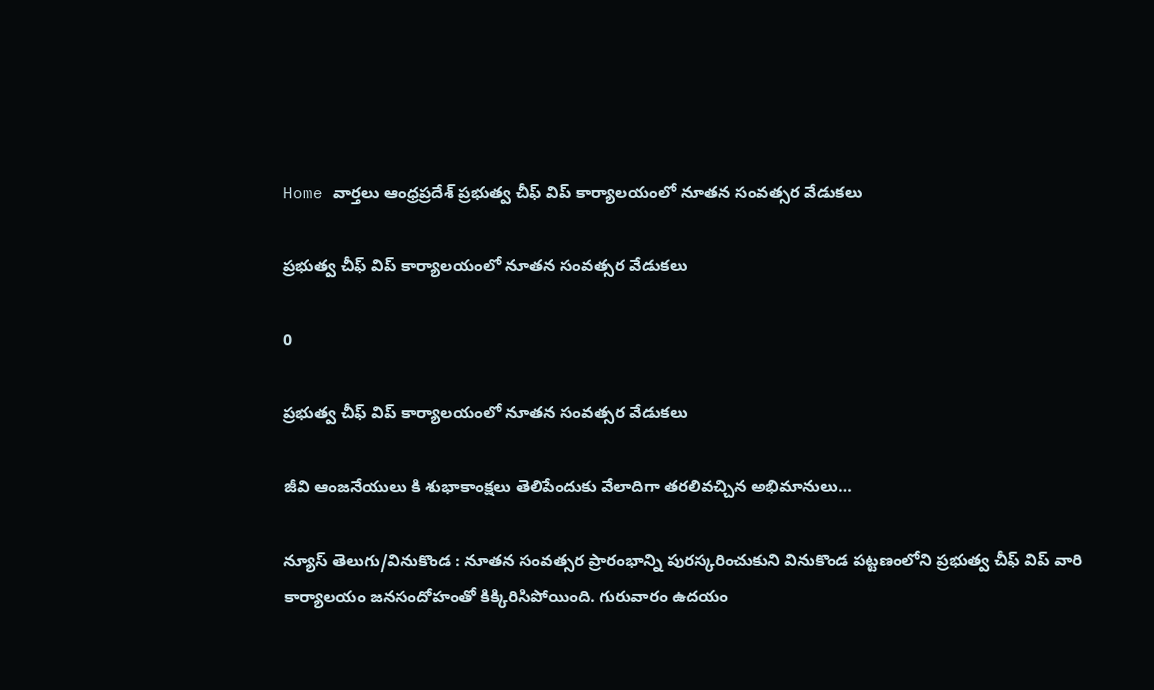Home వార్తలు ఆంధ్రప్రదేశ్‌ ప్రభుత్వ చీఫ్ విప్ కార్యాలయంలో నూతన సంవత్సర వేడుకలు

ప్రభుత్వ చీఫ్ విప్ కార్యాలయంలో నూతన సంవత్సర వేడుకలు

0

ప్రభుత్వ చీఫ్ విప్ కార్యాలయంలో నూతన సంవత్సర వేడుకలు

జీవి ఆంజనేయులు కి శుభాకాంక్షలు తెలిపేందుకు వేలాదిగా తరలివచ్చిన అభిమానులు…

న్యూస్ తెలుగు/వినుకొండ : నూతన సంవత్సర ప్రారంభాన్ని పురస్కరించుకుని వినుకొండ పట్టణంలోని ప్రభుత్వ చీఫ్ విప్ వారి కార్యాలయం జనసందోహంతో కిక్కిరిసిపోయింది. గురువారం ఉదయం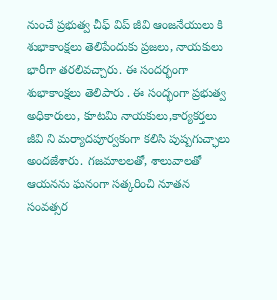నుంచే ప్రభుత్వ చీఫ్ విప్ జీవి ఆంజనేయులు కి శుభాకాంక్షలు తెలిపేందుకు ప్రజలు, నాయకులు భారీగా తరలివచ్చారు. ఈ సందర్భంగా శుభాకాంక్షలు తెలిపారు . ఈ సంద్భంగా ప్రభుత్వ అధికారులు, కూటమి నాయకులు,కార్యకర్తలు జీవి ని మర్యాదపూర్వకంగా కలిసి పుష్పగుచ్ఛాలు అందజేశారు. గజమాలలతో, శాలువాలతో ఆయనను ఘనంగా సత్కరించి నూతన సంవత్సర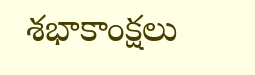శభాకాంక్షలు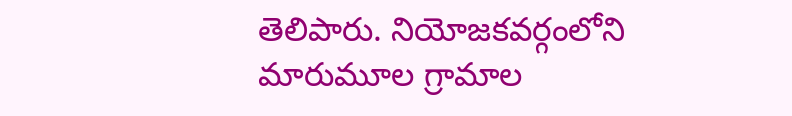తెలిపారు. నియోజకవర్గంలోని మారుమూల గ్రామాల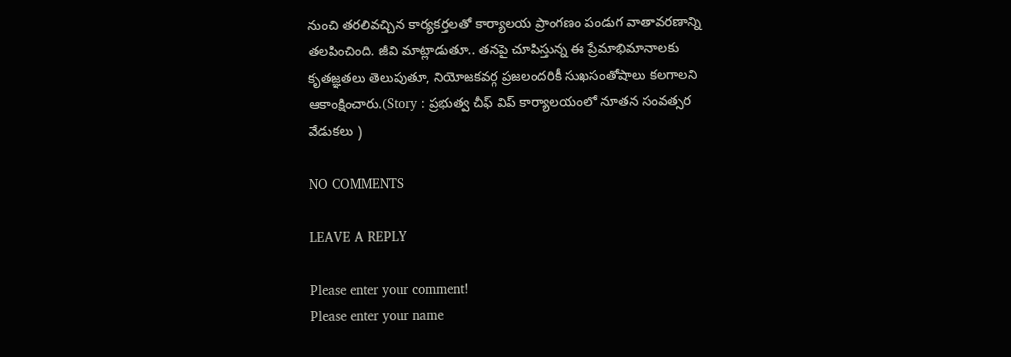నుంచి తరలివచ్చిన కార్యకర్తలతో కార్యాలయ ప్రాంగణం పండుగ వాతావరణాన్ని తలపించింది. జీవి మాట్లాడుతూ.. తనపై చూపిస్తున్న ఈ ప్రేమాభిమానాలకు కృతజ్ఞతలు తెలుపుతూ, నియోజకవర్గ ప్రజలందరికీ సుఖసంతోషాలు కలగాలని ఆకాంక్షించారు.(Story : ప్రభుత్వ చీఫ్ విప్ కార్యాలయంలో నూతన సంవత్సర వేడుకలు )

NO COMMENTS

LEAVE A REPLY

Please enter your comment!
Please enter your name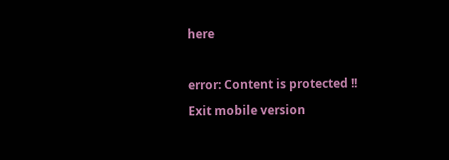here

error: Content is protected !!
Exit mobile version